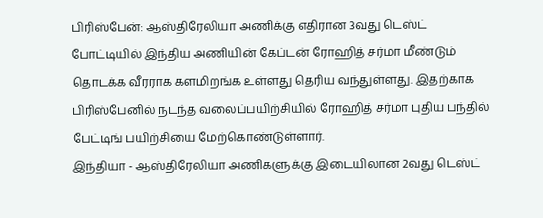பிரிஸ்பேன்: ஆஸ்திரேலியா அணிக்கு எதிரான 3வது டெஸ்ட் போட்டியில் இந்திய அணியின் கேப்டன் ரோஹித் சர்மா மீண்டும் தொடக்க வீரராக களமிறங்க உள்ளது தெரிய வந்துள்ளது. இதற்காக பிரிஸ்பேனில் நடந்த வலைப்பயிற்சியில் ரோஹித் சர்மா புதிய பந்தில் பேட்டிங் பயிற்சியை மேற்கொண்டுள்ளார்.
இந்தியா - ஆஸ்திரேலியா அணிகளுக்கு இடையிலான 2வது டெஸ்ட்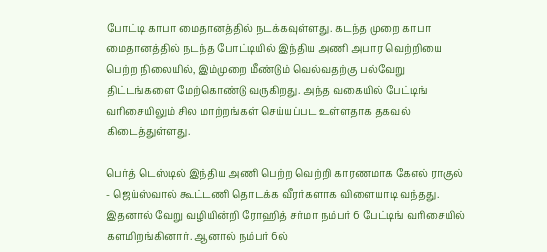போட்டி காபா மைதானத்தில் நடக்கவுள்ளது. கடந்த முறை காபா மைதானத்தில் நடந்த போட்டியில் இந்திய அணி அபார வெற்றியை பெற்ற நிலையில், இம்முறை மீண்டும் வெல்வதற்கு பல்வேறு திட்டங்களை மேற்கொண்டு வருகிறது. அந்த வகையில் பேட்டிங் வரிசையிலும் சில மாற்றங்கள் செய்யப்பட உள்ளதாக தகவல் கிடைத்துள்ளது.

பெர்த் டெஸ்டில் இந்திய அணி பெற்ற வெற்றி காரணமாக கேஎல் ராகுல் - ஜெய்ஸ்வால் கூட்டணி தொடக்க வீரர்களாக விளையாடி வந்தது. இதனால் வேறு வழியின்றி ரோஹித் சர்மா நம்பர் 6 பேட்டிங் வரிசையில் களமிறங்கினார். ஆனால் நம்பர் 6ல்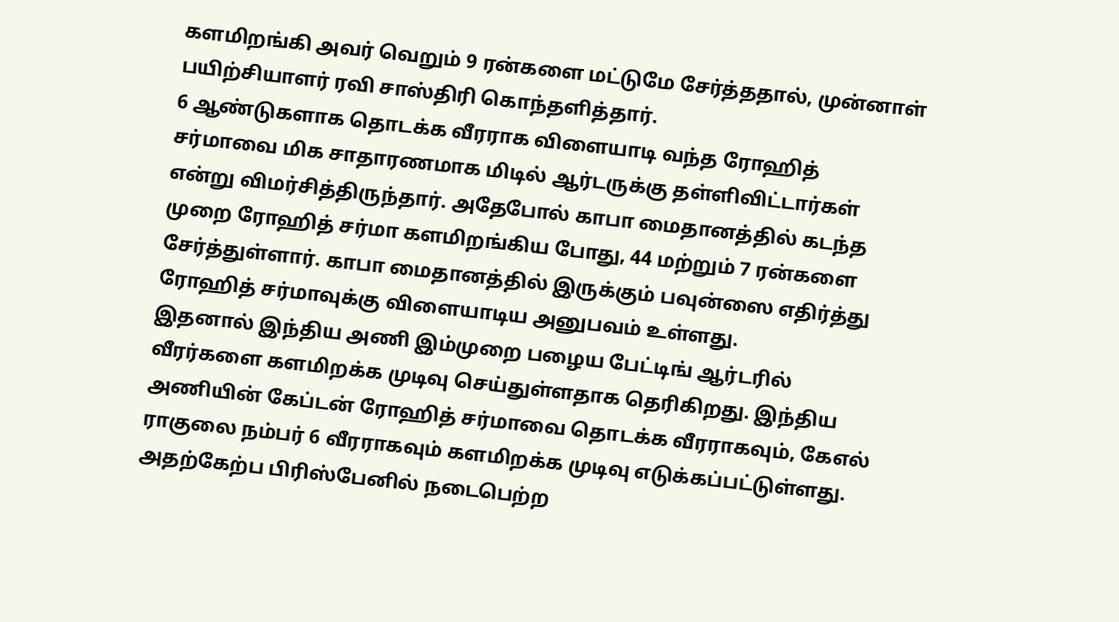களமிறங்கி அவர் வெறும் 9 ரன்களை மட்டுமே சேர்த்ததால், முன்னாள் பயிற்சியாளர் ரவி சாஸ்திரி கொந்தளித்தார்.
6 ஆண்டுகளாக தொடக்க வீரராக விளையாடி வந்த ரோஹித் சர்மாவை மிக சாதாரணமாக மிடில் ஆர்டருக்கு தள்ளிவிட்டார்கள் என்று விமர்சித்திருந்தார். அதேபோல் காபா மைதானத்தில் கடந்த முறை ரோஹித் சர்மா களமிறங்கிய போது, 44 மற்றும் 7 ரன்களை சேர்த்துள்ளார். காபா மைதானத்தில் இருக்கும் பவுன்ஸை எதிர்த்து ரோஹித் சர்மாவுக்கு விளையாடிய அனுபவம் உள்ளது.
இதனால் இந்திய அணி இம்முறை பழைய பேட்டிங் ஆர்டரில் வீரர்களை களமிறக்க முடிவு செய்துள்ளதாக தெரிகிறது. இந்திய அணியின் கேப்டன் ரோஹித் சர்மாவை தொடக்க வீரராகவும், கேஎல் ராகுலை நம்பர் 6 வீரராகவும் களமிறக்க முடிவு எடுக்கப்பட்டுள்ளது. அதற்கேற்ப பிரிஸ்பேனில் நடைபெற்ற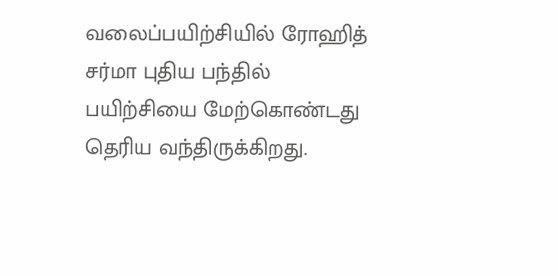வலைப்பயிற்சியில் ரோஹித் சர்மா புதிய பந்தில் பயிற்சியை மேற்கொண்டது தெரிய வந்திருக்கிறது.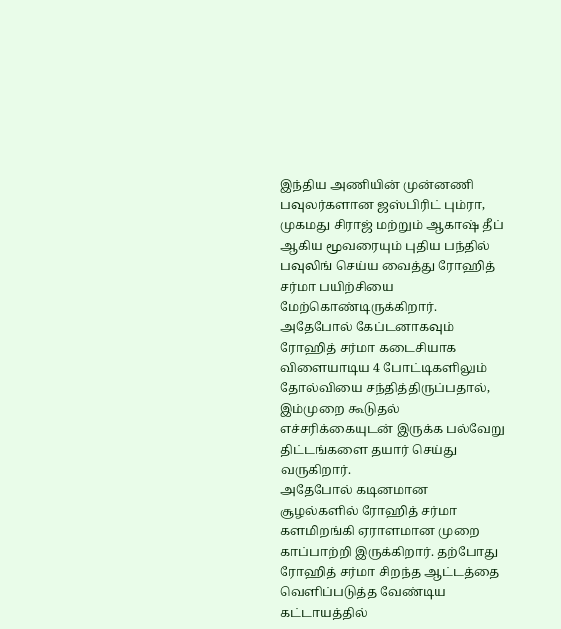இந்திய அணியின் முன்னணி பவுலர்களான ஜஸ்பிரிட் பும்ரா, முகமது சிராஜ் மற்றும் ஆகாஷ் தீப் ஆகிய மூவரையும் புதிய பந்தில் பவுலிங் செய்ய வைத்து ரோஹித் சர்மா பயிற்சியை மேற்கொண்டிருக்கிறார். அதேபோல் கேப்டனாகவும் ரோஹித் சர்மா கடைசியாக விளையாடிய 4 போட்டிகளிலும் தோல்வியை சந்தித்திருப்பதால், இம்முறை கூடுதல் எச்சரிக்கையுடன் இருக்க பல்வேறு திட்டங்களை தயார் செய்து வருகிறார்.
அதேபோல் கடினமான சூழல்களில் ரோஹித் சர்மா களமிறங்கி ஏராளமான முறை காப்பாற்றி இருக்கிறார். தற்போது ரோஹித் சர்மா சிறந்த ஆட்டத்தை வெளிப்படுத்த வேண்டிய கட்டாயத்தில்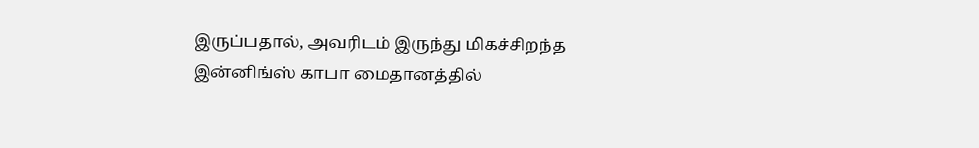இருப்பதால், அவரிடம் இருந்து மிகச்சிறந்த இன்னிங்ஸ் காபா மைதானத்தில்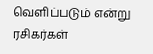வெளிப்படும் என்று ரசிகர்கள்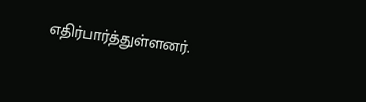எதிர்பார்த்துள்ளனர்.